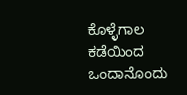ಕೊಳ್ಳೆಗಾಲ ಕಡೆಯಿಂದ ಒಂದಾನೊಂದು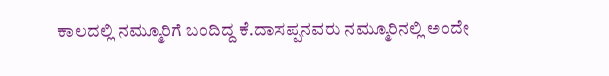ಕಾಲದಲ್ಲಿ ನಮ್ಮೂರಿಗೆ ಬಂದಿದ್ದ ಕೆ.ದಾಸಪ್ಪನವರು ನಮ್ಮೂರಿನಲ್ಲಿ ಅಂದೇ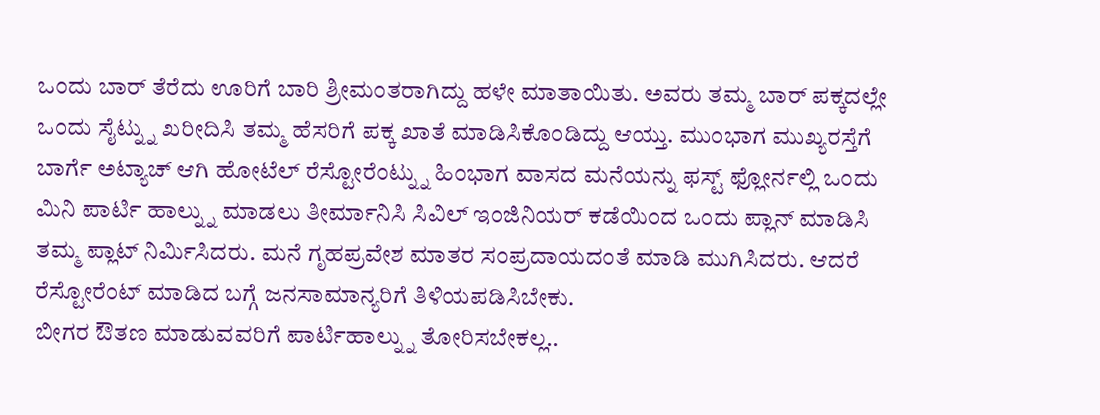ಒಂದು ಬಾರ್ ತೆರೆದು ಊರಿಗೆ ಬಾರಿ ಶ್ರೀಮಂತರಾಗಿದ್ದು ಹಳೇ ಮಾತಾಯಿತು. ಅವರು ತಮ್ಮ ಬಾರ್ ಪಕ್ಕದಲ್ಲೇ ಒಂದು ಸೈಟ್ನ್ನು ಖರೀದಿಸಿ ತಮ್ಮ ಹೆಸರಿಗೆ ಪಕ್ಕ ಖಾತೆ ಮಾಡಿಸಿಕೊಂಡಿದ್ದು ಆಯ್ತು. ಮುಂಭಾಗ ಮುಖ್ಯರಸ್ತೆಗೆ ಬಾರ್ಗೆ ಅಟ್ಯಾಚ್ ಆಗಿ ಹೋಟೆಲ್ ರೆಸ್ಟೋರೆಂಟ್ನ್ನು ಹಿಂಭಾಗ ವಾಸದ ಮನೆಯನ್ನು ಫಸ್ಟ್ ಫ್ಲೋರ್ನಲ್ಲಿ ಒಂದು ಮಿನಿ ಪಾರ್ಟಿ ಹಾಲ್ನ್ನು ಮಾಡಲು ತೀರ್ಮಾನಿಸಿ ಸಿವಿಲ್ ಇಂಜಿನಿಯರ್ ಕಡೆಯಿಂದ ಒಂದು ಪ್ಲಾನ್ ಮಾಡಿಸಿ ತಮ್ಮ ಪ್ಲಾಟ್ ನಿರ್ಮಿಸಿದರು. ಮನೆ ಗೃಹಪ್ರವೇಶ ಮಾತರ ಸಂಪ್ರದಾಯದಂತೆ ಮಾಡಿ ಮುಗಿಸಿದರು. ಆದರೆ ರೆಸ್ಟೋರೆಂಟ್ ಮಾಡಿದ ಬಗ್ಗೆ ಜನಸಾಮಾನ್ಯರಿಗೆ ತಿಳಿಯಪಡಿಸಿಬೇಕು.
ಬೀಗರ ಔತಣ ಮಾಡುವವರಿಗೆ ಪಾರ್ಟಿಹಾಲ್ನ್ನು ತೋರಿಸಬೇಕಲ್ಲ..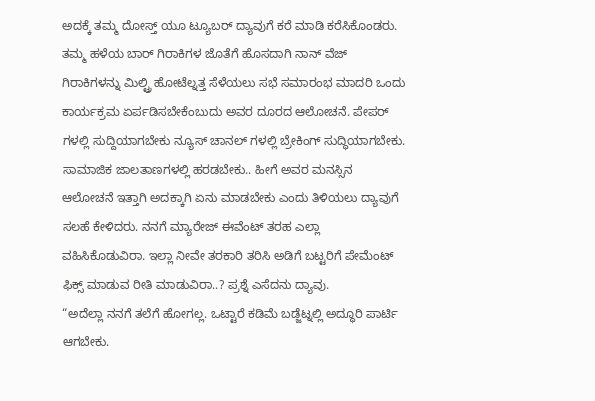ಅದಕ್ಕೆ ತಮ್ಮ ದೋಸ್ತ್ ಯೂ ಟ್ಯೂಬರ್ ದ್ಯಾವುಗೆ ಕರೆ ಮಾಡಿ ಕರೆಸಿಕೊಂಡರು. ತಮ್ಮ ಹಳೆಯ ಬಾರ್ ಗಿರಾಕಿಗಳ ಜೊತೆಗೆ ಹೊಸದಾಗಿ ನಾನ್ ವೆಜ್ ಗಿರಾಕಿಗಳನ್ನು ಮಿಲ್ಟ್ರಿ ಹೋಟೆಲ್ನತ್ತ ಸೆಳೆಯಲು ಸಭೆ ಸಮಾರಂಭ ಮಾದರಿ ಒಂದು ಕಾರ್ಯಕ್ರಮ ಏರ್ಪಡಿಸಬೇಕೆಂಬುದು ಅವರ ದೂರದ ಆಲೋಚನೆ. ಪೇಪರ್ ಗಳಲ್ಲಿ ಸುದ್ದಿಯಾಗಬೇಕು ನ್ಯೂಸ್ ಚಾನಲ್ ಗಳಲ್ಲಿ ಬ್ರೇಕಿಂಗ್ ಸುದ್ಧಿಯಾಗಬೇಕು. ಸಾಮಾಜಿಕ ಜಾಲತಾಣಗಳಲ್ಲಿ ಹರಡಬೇಕು.. ಹೀಗೆ ಅವರ ಮನಸ್ಸಿನ ಆಲೋಚನೆ ಇತ್ತಾಗಿ ಅದಕ್ಕಾಗಿ ಏನು ಮಾಡಬೇಕು ಎಂದು ತಿಳಿಯಲು ದ್ಯಾವುಗೆ ಸಲಹೆ ಕೇಳಿದರು. ನನಗೆ ಮ್ಯಾರೇಜ್ ಈವೆಂಟ್ ತರಹ ಎಲ್ಲಾ ವಹಿಸಿಕೊಡುವಿರಾ. ಇಲ್ಲಾ ನೀವೇ ತರಕಾರಿ ತರಿಸಿ ಅಡಿಗೆ ಬಟ್ಟರಿಗೆ ಪೇಮೆಂಟ್ ಫಿಕ್ಸ್ ಮಾಡುವ ರೀತಿ ಮಾಡುವಿರಾ..? ಪ್ರಶ್ನೆ ಎಸೆದನು ದ್ಯಾವು.
“ಅದೆಲ್ಲಾ ನನಗೆ ತಲೆಗೆ ಹೋಗಲ್ಲ. ಒಟ್ಟಾರೆ ಕಡಿಮೆ ಬಡ್ಜೆಟ್ನಲ್ಲಿ ಅದ್ಧೂರಿ ಪಾರ್ಟಿ ಆಗಬೇಕು.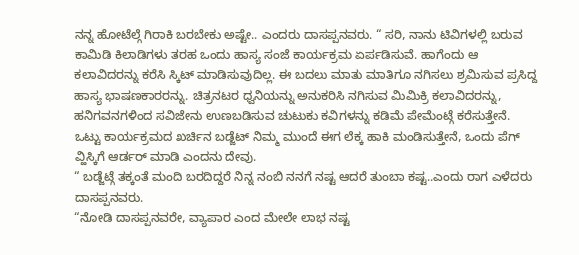ನನ್ನ ಹೋಟೆಲ್ಗೆ ಗಿರಾಕಿ ಬರಬೇಕು ಅಷ್ಟೇ.. ಎಂದರು ದಾಸಪ್ಪನವರು. “ ಸರಿ, ನಾನು ಟಿವಿಗಳಲ್ಲಿ ಬರುವ ಕಾಮಿಡಿ ಕಿಲಾಡಿಗಳು ತರಹ ಒಂದು ಹಾಸ್ಯ ಸಂಜೆ ಕಾರ್ಯಕ್ರಮ ಏರ್ಪಡಿಸುವೆ. ಹಾಗೆಂದು ಆ ಕಲಾವಿದರನ್ನು ಕರೆಸಿ ಸ್ಕಿಟ್ ಮಾಡಿಸುವುದಿಲ್ಲ. ಈ ಬದಲು ಮಾತು ಮಾತಿಗೂ ನಗಿಸಲು ಶ್ರಮಿಸುವ ಪ್ರಸಿದ್ದ ಹಾಸ್ಯ ಭಾಷಣಕಾರರನ್ನು. ಚಿತ್ರನಟರ ಧ್ವನಿಯನ್ನು ಅನುಕರಿಸಿ ನಗಿಸುವ ಮಿಮಿಕ್ರಿ ಕಲಾವಿದರನ್ನು, ಹನಿಗವನಗಳಿಂದ ಸವಿಜೇನು ಉಣಬಡಿಸುವ ಚುಟುಕು ಕವಿಗಳನ್ನು ಕಡಿಮೆ ಪೇಮೆಂಟ್ಗೆ ಕರೆಸುತ್ತೇನೆ. ಒಟ್ಟು ಕಾರ್ಯಕ್ರಮದ ಖರ್ಚಿನ ಬಡ್ಜೆಟ್ ನಿಮ್ಮ ಮುಂದೆ ಈಗ ಲೆಕ್ಕ ಹಾಕಿ ಮಂಡಿಸುತ್ತೇನೆ, ಒಂದು ಪೆಗ್ ವ್ಹಿಸ್ಕಿಗೆ ಆರ್ಡರ್ ಮಾಡಿ ಎಂದನು ದೇವು.
“ ಬಡ್ಜೆಟ್ಗೆ ತಕ್ಕಂತೆ ಮಂದಿ ಬರದಿದ್ದರೆ ನಿನ್ನ ನಂಬಿ ನನಗೆ ನಷ್ಟ ಆದರೆ ತುಂಬಾ ಕಷ್ಟ..ಎಂದು ರಾಗ ಎಳೆದರು ದಾಸಪ್ಪನವರು.
“ನೋಡಿ ದಾಸಪ್ಪನವರೇ, ವ್ಯಾಪಾರ ಎಂದ ಮೇಲೇ ಲಾಭ ನಷ್ಟ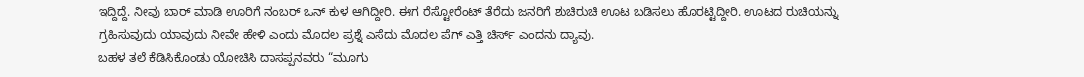ಇದ್ದಿದ್ದೆ. ನೀವು ಬಾರ್ ಮಾಡಿ ಊರಿಗೆ ನಂಬರ್ ಒನ್ ಕುಳ ಆಗಿದ್ದೀರಿ. ಈಗ ರೆಸ್ಟೋರೆಂಟ್ ತೆರೆದು ಜನರಿಗೆ ಶುಚಿರುಚಿ ಊಟ ಬಡಿಸಲು ಹೊರಟ್ಟಿದ್ದೀರಿ. ಊಟದ ರುಚಿಯನ್ನು ಗ್ರಹಿಸುವುದು ಯಾವುದು ನೀವೇ ಹೇಳಿ ಎಂದು ಮೊದಲ ಪ್ರಶ್ನೆ ಎಸೆದು ಮೊದಲ ಪೆಗ್ ಎತ್ತಿ ಚಿರ್ಸ್ ಎಂದನು ದ್ಯಾವು.
ಬಹಳ ತಲೆ ಕೆಡಿಸಿಕೊಂಡು ಯೋಚಿಸಿ ದಾಸಪ್ಪನವರು “ಮೂಗು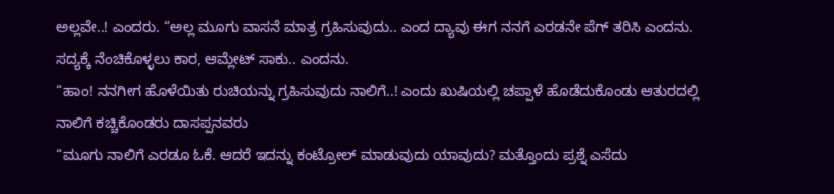ಅಲ್ಲವೇ..! ಎಂದರು. “ಅಲ್ಲ ಮೂಗು ವಾಸನೆ ಮಾತ್ರ ಗ್ರಹಿಸುವುದು.. ಎಂದ ದ್ಯಾವು ಈಗ ನನಗೆ ಎರಡನೇ ಪೆಗ್ ತರಿಸಿ ಎಂದನು. ಸದ್ಯಕ್ಕೆ ನೆಂಚಿಕೊಳ್ಳಲು ಕಾರ, ಆಮ್ಲೇಟ್ ಸಾಕು.. ಎಂದನು.
“ಹಾಂ! ನನಗೀಗ ಹೊಳೆಯಿತು ರುಚಿಯನ್ನು ಗ್ರಹಿಸುವುದು ನಾಲಿಗೆ..! ಎಂದು ಖುಷಿಯಲ್ಲಿ ಚಪ್ಪಾಳೆ ಹೊಡೆದುಕೊಂಡು ಆತುರದಲ್ಲಿ ನಾಲಿಗೆ ಕಚ್ಚಿಕೊಂಡರು ದಾಸಪ್ಪನವರು
“ಮೂಗು ನಾಲಿಗೆ ಎರಡೂ ಓಕೆ. ಆದರೆ ಇದನ್ನು ಕಂಟ್ರೋಲ್ ಮಾಡುವುದು ಯಾವುದು? ಮತ್ತೊಂದು ಪ್ರಶ್ನೆ ಎಸೆದು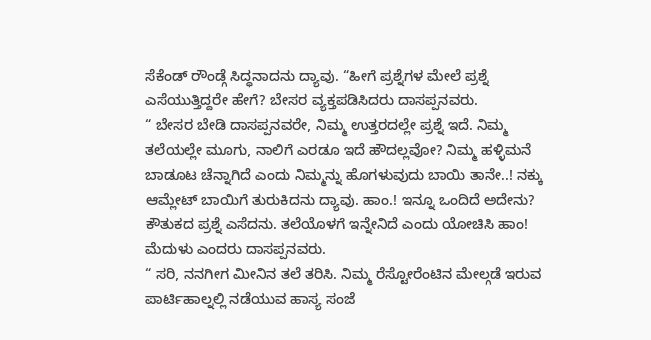ಸೆಕೆಂಡ್ ರೌಂಡ್ಗೆ ಸಿದ್ಧನಾದನು ದ್ಯಾವು. “ಹೀಗೆ ಪ್ರಶ್ನೆಗಳ ಮೇಲೆ ಪ್ರಶ್ನೆ ಎಸೆಯುತ್ತಿದ್ದರೇ ಹೇಗೆ? ಬೇಸರ ವ್ಯಕ್ತಪಡಿಸಿದರು ದಾಸಪ್ಪನವರು.
“ ಬೇಸರ ಬೇಡಿ ದಾಸಪ್ಪನವರೇ, ನಿಮ್ಮ ಉತ್ತರದಲ್ಲೇ ಪ್ರಶ್ನೆ ಇದೆ. ನಿಮ್ಮ ತಲೆಯಲ್ಲೇ ಮೂಗು, ನಾಲಿಗೆ ಎರಡೂ ಇದೆ ಹೌದಲ್ಲವೋ? ನಿಮ್ಮ ಹಳ್ಳಿಮನೆ ಬಾಡೂಟ ಚೆನ್ನಾಗಿದೆ ಎಂದು ನಿಮ್ಮನ್ನು ಹೊಗಳುವುದು ಬಾಯಿ ತಾನೇ..! ನಕ್ಕು ಆಮ್ಲೇಟ್ ಬಾಯಿಗೆ ತುರುಕಿದನು ದ್ಯಾವು. ಹಾಂ.! ಇನ್ನೂ ಒಂದಿದೆ ಅದೇನು? ಕೌತುಕದ ಪ್ರಶ್ನೆ ಎಸೆದನು. ತಲೆಯೊಳಗೆ ಇನ್ನೇನಿದೆ ಎಂದು ಯೋಚಿಸಿ ಹಾಂ! ಮೆದುಳು ಎಂದರು ದಾಸಪ್ಪನವರು.
“ ಸರಿ, ನನಗೀಗ ಮೀನಿನ ತಲೆ ತರಿಸಿ. ನಿಮ್ಮ ರೆಸ್ಟೋರೆಂಟಿನ ಮೇಲ್ಗಡೆ ಇರುವ ಪಾರ್ಟಿಹಾಲ್ನಲ್ಲಿ ನಡೆಯುವ ಹಾಸ್ಯ ಸಂಜೆ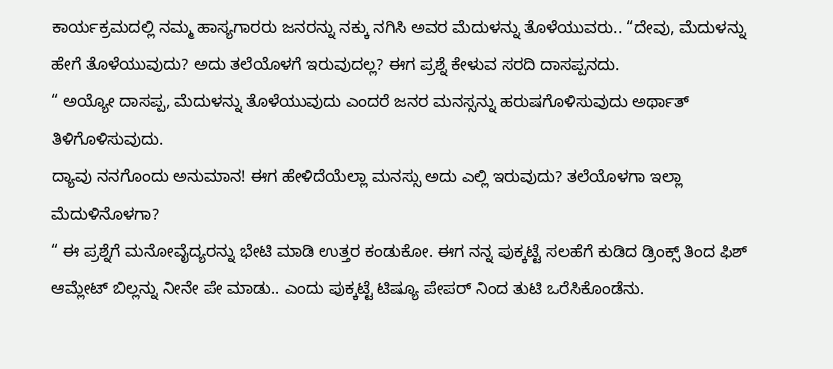ಕಾರ್ಯಕ್ರಮದಲ್ಲಿ ನಮ್ಮ ಹಾಸ್ಯಗಾರರು ಜನರನ್ನು ನಕ್ಕು ನಗಿಸಿ ಅವರ ಮೆದುಳನ್ನು ತೊಳೆಯುವರು.. “ದೇವು, ಮೆದುಳನ್ನು ಹೇಗೆ ತೊಳೆಯುವುದು? ಅದು ತಲೆಯೊಳಗೆ ಇರುವುದಲ್ಲ? ಈಗ ಪ್ರಶ್ನೆ ಕೇಳುವ ಸರದಿ ದಾಸಪ್ಪನದು.
“ ಅಯ್ಯೋ ದಾಸಪ್ಪ, ಮೆದುಳನ್ನು ತೊಳೆಯುವುದು ಎಂದರೆ ಜನರ ಮನಸ್ಸನ್ನು ಹರುಷಗೊಳಿಸುವುದು ಅರ್ಥಾತ್ ತಿಳಿಗೊಳಿಸುವುದು.
ದ್ಯಾವು ನನಗೊಂದು ಅನುಮಾನ! ಈಗ ಹೇಳಿದೆಯೆಲ್ಲಾ ಮನಸ್ಸು ಅದು ಎಲ್ಲಿ ಇರುವುದು? ತಲೆಯೊಳಗಾ ಇಲ್ಲಾ ಮೆದುಳಿನೊಳಗಾ?
“ ಈ ಪ್ರಶ್ನೆಗೆ ಮನೋವೈದ್ಯರನ್ನು ಭೇಟಿ ಮಾಡಿ ಉತ್ತರ ಕಂಡುಕೋ. ಈಗ ನನ್ನ ಪುಕ್ಕಟ್ಟೆ ಸಲಹೆಗೆ ಕುಡಿದ ಡ್ರಿಂಕ್ಸ್ ತಿಂದ ಫಿಶ್ ಆಮ್ಲೇಟ್ ಬಿಲ್ಲನ್ನು ನೀನೇ ಪೇ ಮಾಡು.. ಎಂದು ಪುಕ್ಕಟ್ಟೆ ಟಿಷ್ಯೂ ಪೇಪರ್ ನಿಂದ ತುಟಿ ಒರೆಸಿಕೊಂಡೆನು.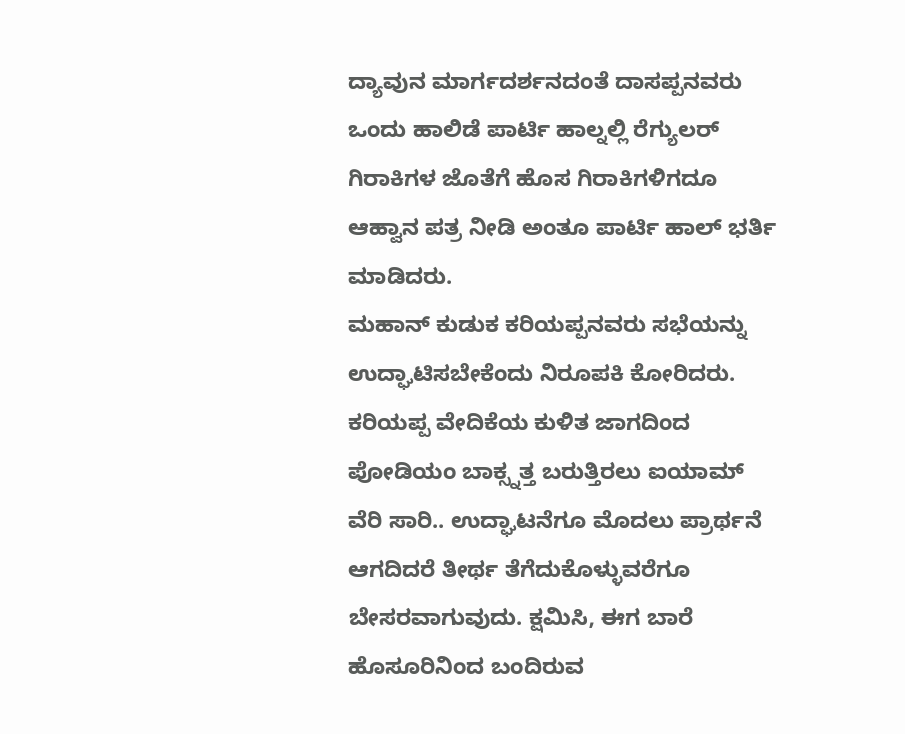ದ್ಯಾವುನ ಮಾರ್ಗದರ್ಶನದಂತೆ ದಾಸಪ್ಪನವರು ಒಂದು ಹಾಲಿಡೆ ಪಾರ್ಟಿ ಹಾಲ್ನಲ್ಲಿ ರೆಗ್ಯುಲರ್ ಗಿರಾಕಿಗಳ ಜೊತೆಗೆ ಹೊಸ ಗಿರಾಕಿಗಳಿಗದೂ ಆಹ್ವಾನ ಪತ್ರ ನೀಡಿ ಅಂತೂ ಪಾರ್ಟಿ ಹಾಲ್ ಭರ್ತಿ ಮಾಡಿದರು.
ಮಹಾನ್ ಕುಡುಕ ಕರಿಯಪ್ಪನವರು ಸಭೆಯನ್ನು ಉದ್ಘಾಟಿಸಬೇಕೆಂದು ನಿರೂಪಕಿ ಕೋರಿದರು. ಕರಿಯಪ್ಪ ವೇದಿಕೆಯ ಕುಳಿತ ಜಾಗದಿಂದ ಪೋಡಿಯಂ ಬಾಕ್ಸ್ನತ್ತ ಬರುತ್ತಿರಲು ಐಯಾಮ್ ವೆರಿ ಸಾರಿ.. ಉದ್ಘಾಟನೆಗೂ ಮೊದಲು ಪ್ರಾರ್ಥನೆ ಆಗದಿದರೆ ತೀರ್ಥ ತೆಗೆದುಕೊಳ್ಳುವರೆಗೂ ಬೇಸರವಾಗುವುದು. ಕ್ಷಮಿಸಿ, ಈಗ ಬಾರೆ ಹೊಸೂರಿನಿಂದ ಬಂದಿರುವ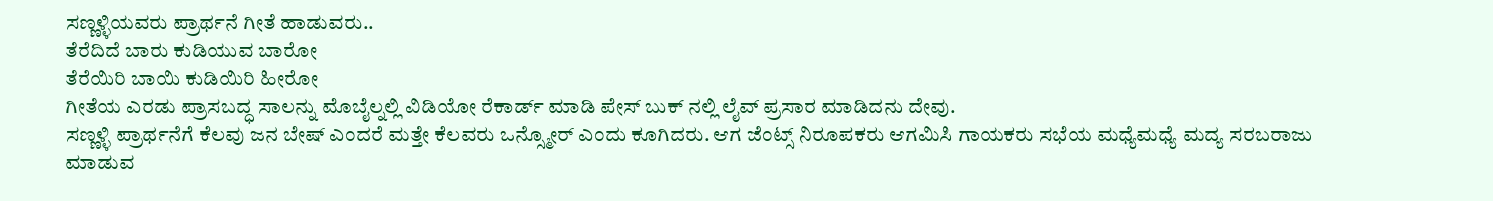ಸಣ್ಣಳ್ಳಿಯವರು ಪ್ರಾರ್ಥನೆ ಗೀತೆ ಹಾಡುವರು..
ತೆರೆದಿದೆ ಬಾರು ಕುಡಿಯುವ ಬಾರೋ
ತೆರೆಯಿರಿ ಬಾಯಿ ಕುಡಿಯಿರಿ ಹೀರೋ
ಗೀತೆಯ ಎರಡು ಪ್ರಾಸಬದ್ಧ ಸಾಲನ್ನು ಮೊಬೈಲ್ನಲ್ಲಿ ವಿಡಿಯೋ ರೆಕಾರ್ಡ್ ಮಾಡಿ ಪೇಸ್ ಬುಕ್ ನಲ್ಲಿ ಲೈವ್ ಪ್ರಸಾರ ಮಾಡಿದನು ದೇವು.
ಸಣ್ಣಳ್ಳಿ ಪ್ರಾರ್ಥನೆಗೆ ಕೆಲವು ಜನ ಬೇಷ್ ಎಂದರೆ ಮತ್ತೇ ಕೆಲವರು ಒನ್ಸ್ಮೋರ್ ಎಂದು ಕೂಗಿದರು. ಆಗ ಜೆಂಟ್ಸ್ ನಿರೂಪಕರು ಆಗಮಿಸಿ ಗಾಯಕರು ಸಭೆಯ ಮಧ್ಯೆಮಧ್ಯೆ ಮದ್ಯ ಸರಬರಾಜು ಮಾಡುವ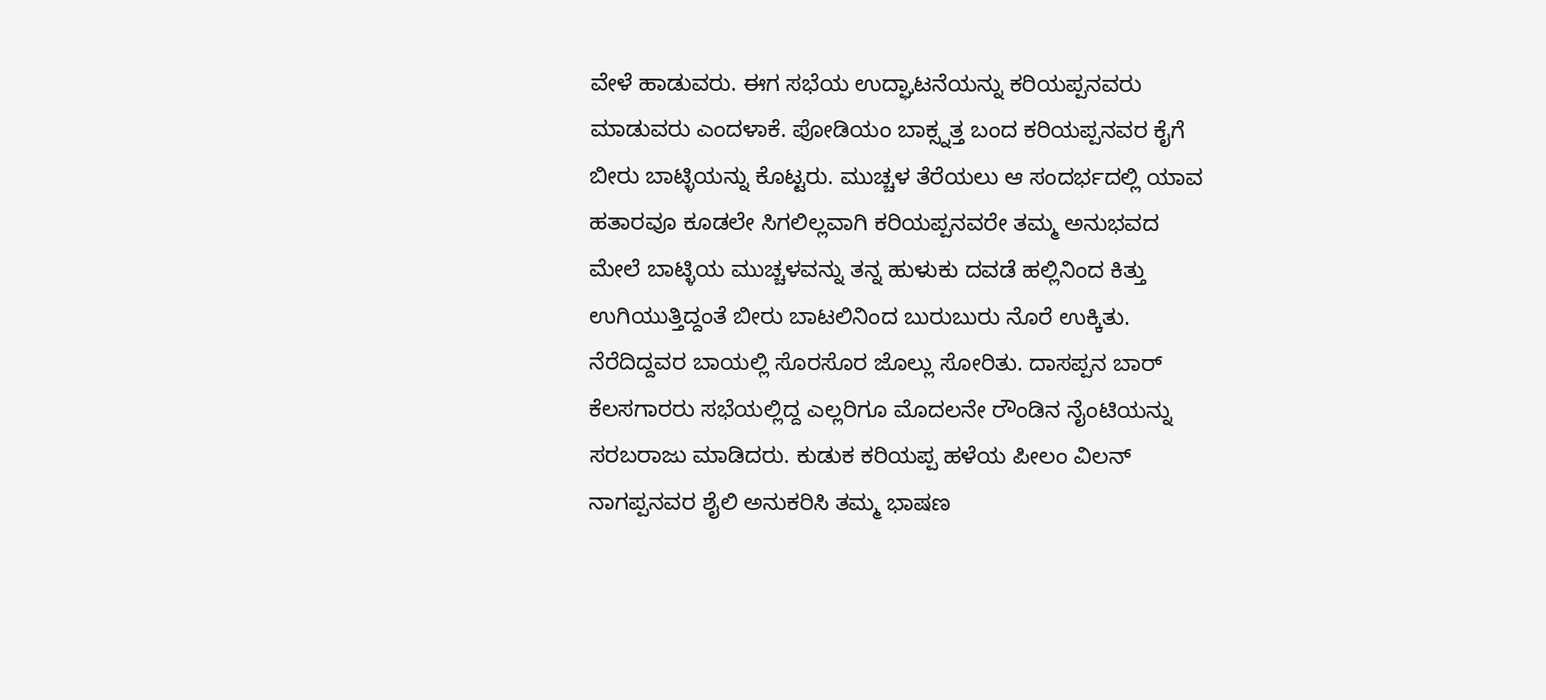ವೇಳೆ ಹಾಡುವರು. ಈಗ ಸಭೆಯ ಉದ್ಘಾಟನೆಯನ್ನು ಕರಿಯಪ್ಪನವರು ಮಾಡುವರು ಎಂದಳಾಕೆ. ಪೋಡಿಯಂ ಬಾಕ್ಸ್ನತ್ತ ಬಂದ ಕರಿಯಪ್ಪನವರ ಕೈಗೆ ಬೀರು ಬಾಟ್ಳಿಯನ್ನು ಕೊಟ್ಟರು. ಮುಚ್ಚಳ ತೆರೆಯಲು ಆ ಸಂದರ್ಭದಲ್ಲಿ ಯಾವ ಹತಾರವೂ ಕೂಡಲೇ ಸಿಗಲಿಲ್ಲವಾಗಿ ಕರಿಯಪ್ಪನವರೇ ತಮ್ಮ ಅನುಭವದ ಮೇಲೆ ಬಾಟ್ಳಿಯ ಮುಚ್ಚಳವನ್ನು ತನ್ನ ಹುಳುಕು ದವಡೆ ಹಲ್ಲಿನಿಂದ ಕಿತ್ತು ಉಗಿಯುತ್ತಿದ್ದಂತೆ ಬೀರು ಬಾಟಲಿನಿಂದ ಬುರುಬುರು ನೊರೆ ಉಕ್ಕಿತು. ನೆರೆದಿದ್ದವರ ಬಾಯಲ್ಲಿ ಸೊರಸೊರ ಜೊಲ್ಲು ಸೋರಿತು. ದಾಸಪ್ಪನ ಬಾರ್ ಕೆಲಸಗಾರರು ಸಭೆಯಲ್ಲಿದ್ದ ಎಲ್ಲರಿಗೂ ಮೊದಲನೇ ರೌಂಡಿನ ನೈಂಟಿಯನ್ನು ಸರಬರಾಜು ಮಾಡಿದರು. ಕುಡುಕ ಕರಿಯಪ್ಪ ಹಳೆಯ ಪೀಲಂ ವಿಲನ್ ನಾಗಪ್ಪನವರ ಶೈಲಿ ಅನುಕರಿಸಿ ತಮ್ಮ ಭಾಷಣ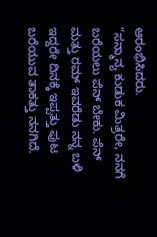ಆರಂಭಿಸಿದರು.
“ಸನ್ಮಾನ್ಯ ಕುಡುಕ ಮಿತ್ರರೇ, ನನಗೆ ಬರೆಯಲು ಪೆನ್ ಬೇಕು. ಪೆನ್ ಮತ್ತು ರಮ್ ಇವರೆಡು ನನ್ನ ಬಳಿ ಇದ್ದರೇ ದಿನಕ್ಕೆ ಇಪ್ಪತ್ತು ಪುಟ ಬರೆಯುವ ತಾಕತ್ತು ನನಗಿದೆ.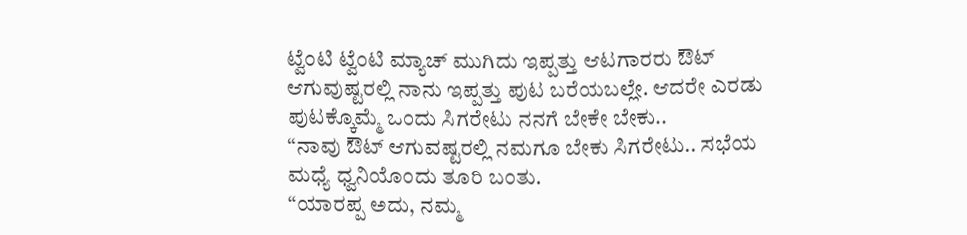ಟ್ವೆಂಟಿ ಟ್ವೆಂಟಿ ಮ್ಯಾಚ್ ಮುಗಿದು ಇಪ್ಪತ್ತು ಆಟಗಾರರು ಔಟ್ ಆಗುವುಷ್ಟರಲ್ಲಿ ನಾನು ಇಪ್ಪತ್ತು ಪುಟ ಬರೆಯಬಲ್ಲೇ. ಆದರೇ ಎರಡು ಪುಟಕ್ಕೊಮ್ಮೆ ಒಂದು ಸಿಗರೇಟು ನನಗೆ ಬೇಕೇ ಬೇಕು..
“ನಾವು ಔಟ್ ಆಗುವಷ್ಟರಲ್ಲಿ ನಮಗೂ ಬೇಕು ಸಿಗರೇಟು.. ಸಭೆಯ ಮಧ್ಯೆ ಧ್ವನಿಯೊಂದು ತೂರಿ ಬಂತು.
“ಯಾರಪ್ಪ ಅದು, ನಮ್ಮ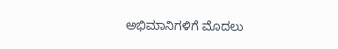ಅಭಿಮಾನಿಗಳಿಗೆ ಮೊದಲು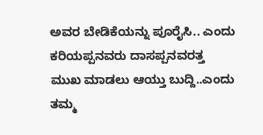ಅವರ ಬೇಡಿಕೆಯನ್ನು ಪೂರೈಸಿ.. ಎಂದು ಕರಿಯಪ್ಪನವರು ದಾಸಪ್ಪನವರತ್ತ ಮುಖ ಮಾಡಲು ಆಯ್ತು ಬುದ್ದಿ..ಎಂದು ತಮ್ಮ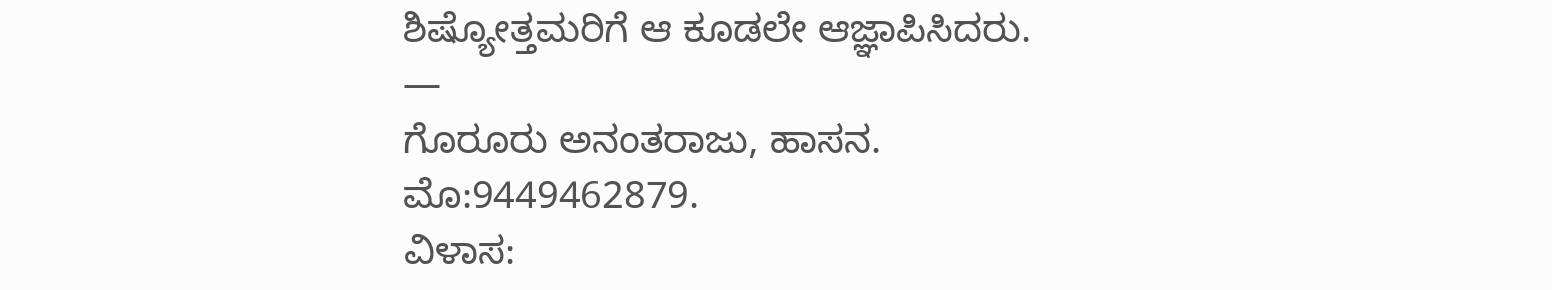ಶಿಷ್ಯೋತ್ತಮರಿಗೆ ಆ ಕೂಡಲೇ ಆಜ್ಞಾಪಿಸಿದರು.
—
ಗೊರೂರು ಅನಂತರಾಜು, ಹಾಸನ.
ಮೊ:9449462879.
ವಿಳಾಸ: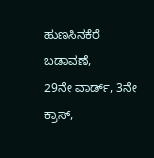ಹುಣಸಿನಕೆರೆ ಬಡಾವಣೆ,
29ನೇ ವಾರ್ಡ್, 3ನೇ ಕ್ರಾಸ್,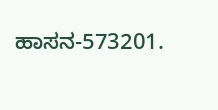ಹಾಸನ-573201.